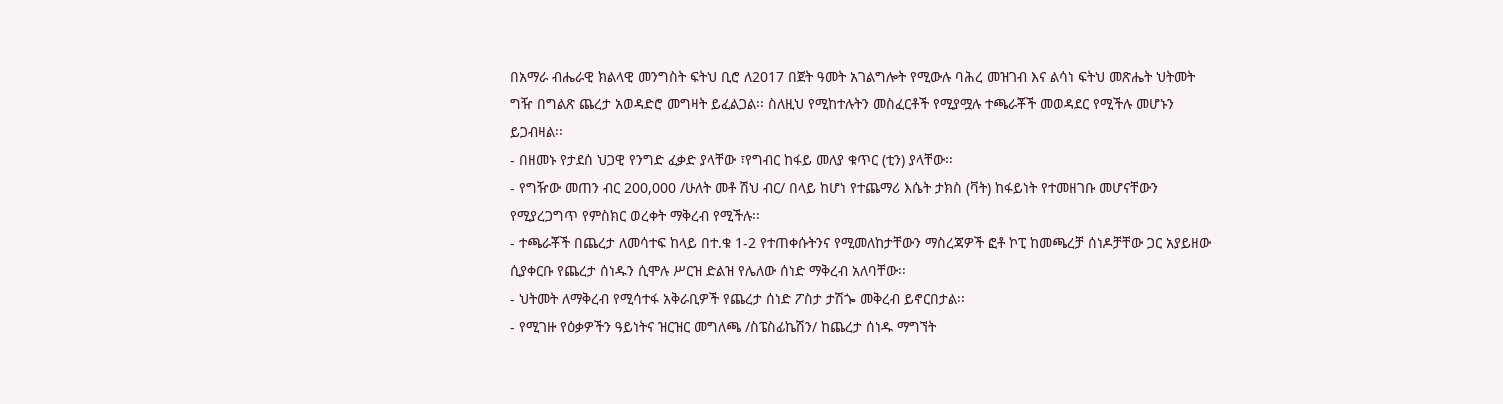በአማራ ብሔራዊ ክልላዊ መንግስት ፍትህ ቢሮ ለ2017 በጀት ዓመት አገልግሎት የሚውሉ ባሕረ መዝገብ እና ልሳነ ፍትህ መጽሔት ህትመት ግዥ በግልጽ ጨረታ አወዳድሮ መግዛት ይፈልጋል፡፡ ስለዚህ የሚከተሉትን መስፈርቶች የሚያሟሉ ተጫራቾች መወዳደር የሚችሉ መሆኑን ይጋብዛል፡፡
- በዘመኑ የታደሰ ህጋዊ የንግድ ፈቃድ ያላቸው ፣የግብር ከፋይ መለያ ቁጥር (ቲን) ያላቸው፡፡
- የግዥው መጠን ብር 200,000 /ሁለት መቶ ሽህ ብር/ በላይ ከሆነ የተጨማሪ እሴት ታክስ (ቫት) ከፋይነት የተመዘገቡ መሆናቸውን የሚያረጋግጥ የምስክር ወረቀት ማቅረብ የሚችሉ፡፡
- ተጫራቾች በጨረታ ለመሳተፍ ከላይ በተ.ቁ 1-2 የተጠቀሱትንና የሚመለከታቸውን ማስረጃዎች ፎቶ ኮፒ ከመጫረቻ ሰነዶቻቸው ጋር አያይዘው ሲያቀርቡ የጨረታ ሰነዱን ሲሞሉ ሥርዝ ድልዝ የሌለው ሰነድ ማቅረብ አለባቸው፡፡
- ህትመት ለማቅረብ የሚሳተፋ አቅራቢዎች የጨረታ ሰነድ ፖስታ ታሽጐ መቅረብ ይኖርበታል፡፡
- የሚገዙ የዕቃዎችን ዓይነትና ዝርዝር መግለጫ /ስፔስፊኬሽን/ ከጨረታ ሰነዱ ማግኘት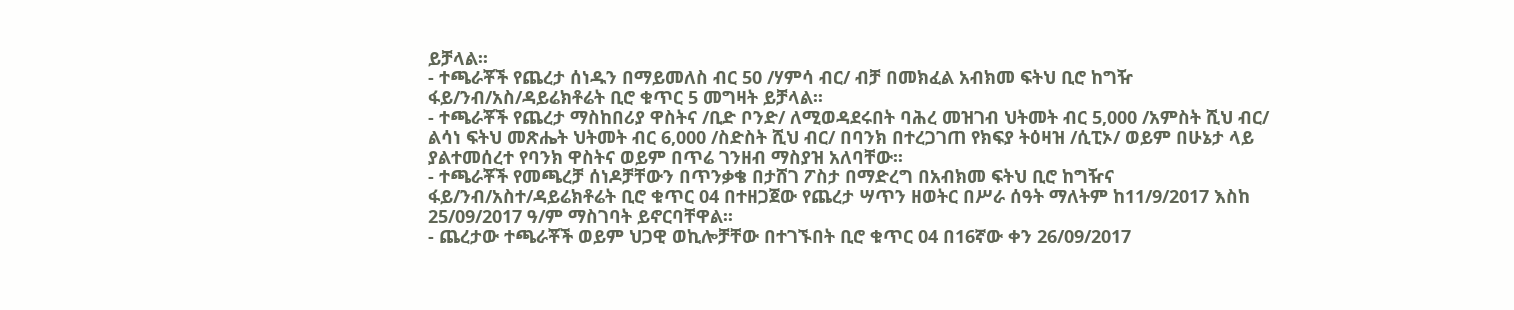ይቻላል፡፡
- ተጫራቾች የጨረታ ሰነዱን በማይመለስ ብር 50 /ሃምሳ ብር/ ብቻ በመክፈል አብክመ ፍትህ ቢሮ ከግዥ ፋይ/ንብ/አስ/ዳይሬክቶሬት ቢሮ ቁጥር 5 መግዛት ይቻላል፡፡
- ተጫራቾች የጨረታ ማስከበሪያ ዋስትና /ቢድ ቦንድ/ ለሚወዳደሩበት ባሕረ መዝገብ ህትመት ብር 5,000 /አምስት ሺህ ብር/ ልሳነ ፍትህ መጽሔት ህትመት ብር 6,000 /ስድስት ሺህ ብር/ በባንክ በተረጋገጠ የክፍያ ትዕዛዝ /ሲፒኦ/ ወይም በሁኔታ ላይ ያልተመሰረተ የባንክ ዋስትና ወይም በጥሬ ገንዘብ ማስያዝ አለባቸው፡፡
- ተጫራቾች የመጫረቻ ሰነዶቻቸውን በጥንቃቄ በታሸገ ፖስታ በማድረግ በአብክመ ፍትህ ቢሮ ከግዥና ፋይ/ንብ/አስተ/ዳይሬክቶሬት ቢሮ ቁጥር 04 በተዘጋጀው የጨረታ ሣጥን ዘወትር በሥራ ሰዓት ማለትም ከ11/9/2017 እስከ 25/09/2017 ዓ/ም ማስገባት ይኖርባቸዋል፡፡
- ጨረታው ተጫራቾች ወይም ህጋዊ ወኪሎቻቸው በተገኙበት ቢሮ ቁጥር 04 በ16ኛው ቀን 26/09/2017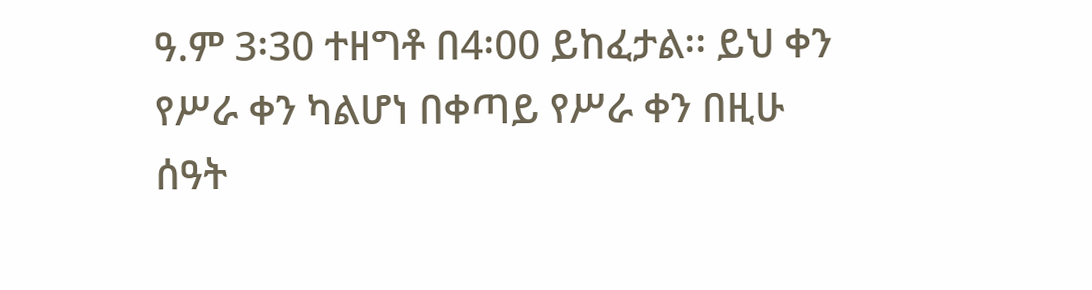ዓ.ም 3፡30 ተዘግቶ በ4፡00 ይከፈታል፡፡ ይህ ቀን የሥራ ቀን ካልሆነ በቀጣይ የሥራ ቀን በዚሁ ሰዓት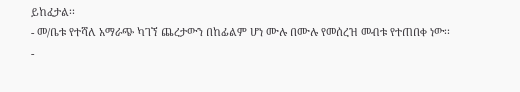ይከፈታል፡፡
- መ/ቤቱ የተሻለ አማራጭ ካገኘ ጨረታውን በከፊልም ሆነ ሙሉ በሙሉ የመሰረዝ መብቱ የተጠበቀ ነው፡፡
-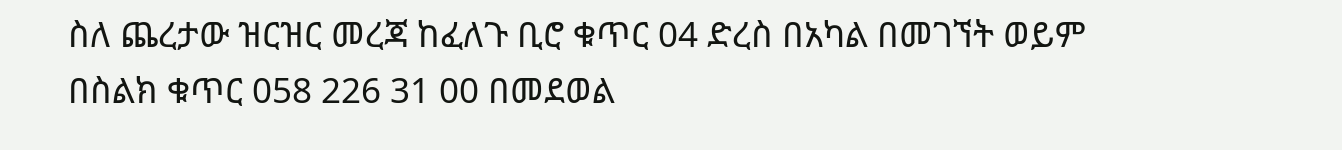ስለ ጨረታው ዝርዝር መረጃ ከፈለጉ ቢሮ ቁጥር 04 ድረስ በአካል በመገኘት ወይም በስልክ ቁጥር 058 226 31 00 በመደወል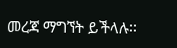መረጃ ማግኘት ይችላሉ፡፡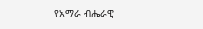የአማራ ብሔራዊ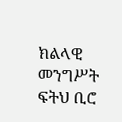ክልላዊ መንግሥት ፍትህ ቢሮ